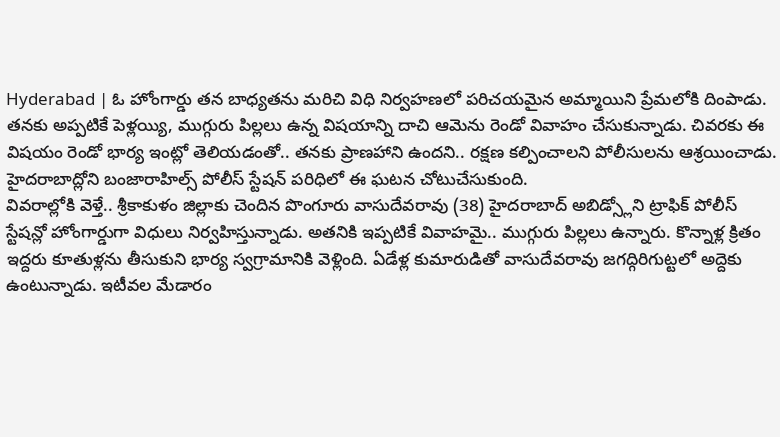Hyderabad | ఓ హోంగార్డు తన బాధ్యతను మరిచి విధి నిర్వహణలో పరిచయమైన అమ్మాయిని ప్రేమలోకి దింపాడు. తనకు అప్పటికే పెళ్లయ్యి, ముగ్గురు పిల్లలు ఉన్న విషయాన్ని దాచి ఆమెను రెండో వివాహం చేసుకున్నాడు. చివరకు ఈ విషయం రెండో భార్య ఇంట్లో తెలియడంతో.. తనకు ప్రాణహాని ఉందని.. రక్షణ కల్పించాలని పోలీసులను ఆశ్రయించాడు. హైదరాబాద్లోని బంజారాహిల్స్ పోలీస్ స్టేషన్ పరిధిలో ఈ ఘటన చోటుచేసుకుంది.
వివరాల్లోకి వెళ్తే.. శ్రీకాకుళం జిల్లాకు చెందిన పొంగూరు వాసుదేవరావు (38) హైదరాబాద్ అబిడ్స్లోని ట్రాఫిక్ పోలీస్ స్టేషన్లో హోంగార్డుగా విధులు నిర్వహిస్తున్నాడు. అతనికి ఇప్పటికే వివాహమై.. ముగ్గురు పిల్లలు ఉన్నారు. కొన్నాళ్ల క్రితం ఇద్దరు కూతుళ్లను తీసుకుని భార్య స్వగ్రామానికి వెళ్లింది. ఏడేళ్ల కుమారుడితో వాసుదేవరావు జగద్గిరిగుట్టలో అద్దెకు ఉంటున్నాడు. ఇటీవల మేడారం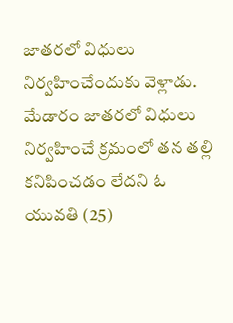జాతరలో విధులు నిర్వహించేందుకు వెళ్లాడు.
మేడారం జాతరలో విధులు నిర్వహించే క్రమంలో తన తల్లి కనిపించడం లేదని ఓ యువతి (25)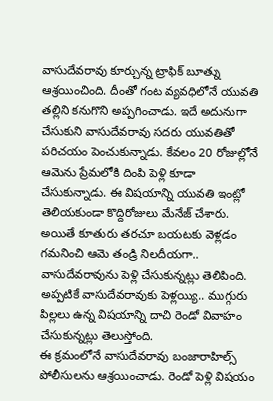వాసుదేవరావు కూర్చున్న ట్రాఫిక్ బూత్ను ఆశ్రయించింది. దీంతో గంట వ్యవధిలోనే యువతి తల్లిని కనుగొని అప్పగించాడు. ఇదే అదునుగా చేసుకుని వాసుదేవరావు సదరు యువతితో పరిచయం పెంచుకున్నాడు. కేవలం 20 రోజుల్లోనే ఆమెను ప్రేమలోకి దింపి పెళ్లి కూడా చేసుకున్నాడు. ఈ విషయాన్ని యువతి ఇంట్లో తెలియకుండా కొద్దిరోజులు మేనేజ్ చేశారు. అయితే కూతురు తరచూ బయటకు వెళ్లడం గమనించి ఆమె తండ్రి నిలదీయగా.. వాసుదేవరావును పెళ్లి చేసుకున్నట్లు తెలిపింది. అప్పటికే వాసుదేవరావుకు పెళ్లయ్యి.. ముగ్గురు పిల్లలు ఉన్న విషయాన్ని దాచి రెండో వివాహం చేసుకున్నట్లు తెలుస్తోంది.
ఈ క్రమంలోనే వాసుదేవరావు బంజారాహిల్స్ పోలీసులను ఆశ్రయించాడు. రెండో పెళ్లి విషయం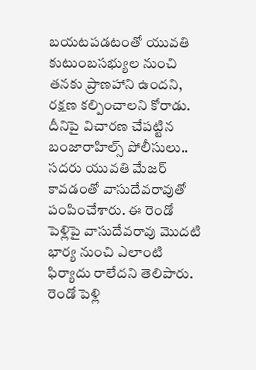బయటపడటంతో యువతి కుటుంబసభ్యుల నుంచి తనకు ప్రాణహాని ఉందని, రక్షణ కల్పించాలని కోరాడు. దీనిపై విచారణ చేపట్టిన బంజారాహిల్స్ పోలీసులు.. సదరు యువతి మేజర్ కావడంతో వాసుదేవరావుతో పంపించేశారు. ఈ రెండో పెళ్లిపై వాసుదేవరావు మొదటి భార్య నుంచి ఎలాంటి ఫిర్యాదు రాలేదని తెలిపారు. రెండో పెళ్లి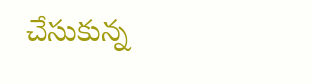చేసుకున్న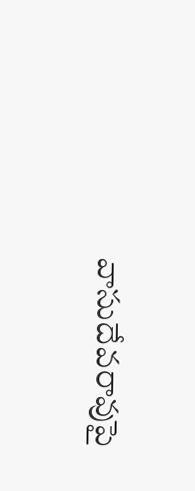వాసుదేవరావుపై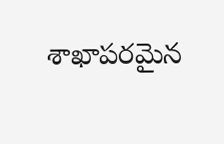శాఖాపరమైన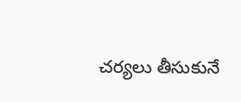చర్యలు తీసుకునే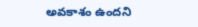అవకాశం ఉందని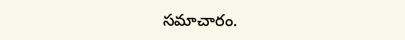సమాచారం.